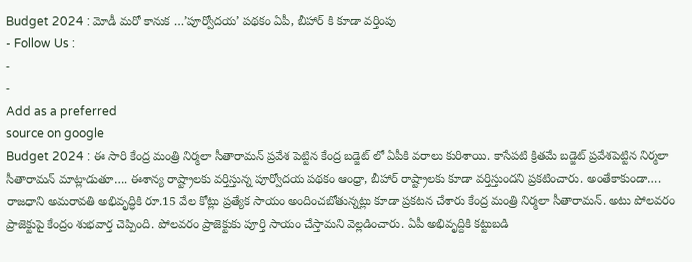Budget 2024 : మోడీ మరో కానుక …’పూర్వోదయ’ పథకం ఏపీ, బీహార్ కి కూడా వర్తింపు
- Follow Us :
-
-
Add as a preferred
source on google
Budget 2024 : ఈ సారి కేంద్ర మంత్రి నిర్మలా సీతారామన్ ప్రవేశ పెట్టిన కేంద్ర బడ్జెట్ లో ఏపీకి వరాలు కురిశాయి. కాసేపటి క్రితమే బడ్జెట్ ప్రవేశపెట్టిన నిర్మలా సీతారామన్ మాట్లాడుతూ…. ఈశాన్య రాష్ట్రాలకు వర్తిస్తున్న పూర్వోదయ పథకం ఆంధ్రా, బీహార్ రాష్ట్రాలకు కూడా వర్తిస్తుందని ప్రకటించారు. అంతేకాకుండా…. రాజధాని అమరావతి అభివృద్ధికి రూ.15 వేల కోట్లు ప్రత్యేక సాయం అందించబోతున్నట్లు కూడా ప్రకటన చేశారు కేంద్ర మంత్రి నిర్మలా సీతారామన్. అటు పోలవరం ప్రాజెక్టుపై కేంద్రం శుభవార్త చెప్పింది. పోలవరం ప్రాజెక్టుకు పూర్తి సాయం చేస్తామని వెల్లడించారు. ఏపీ అభివృద్దికి కట్టుబడి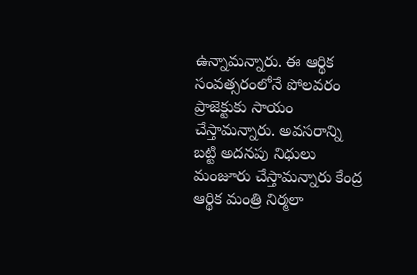ఉన్నామన్నారు. ఈ ఆర్థిక సంవత్సరంలోనే పోలవరం ప్రాజెక్టుకు సాయం చేస్తామన్నారు. అవసరాన్ని బట్టి అదనపు నిధులు మంజూరు చేస్తామన్నారు కేంద్ర ఆర్థిక మంత్రి నిర్మలా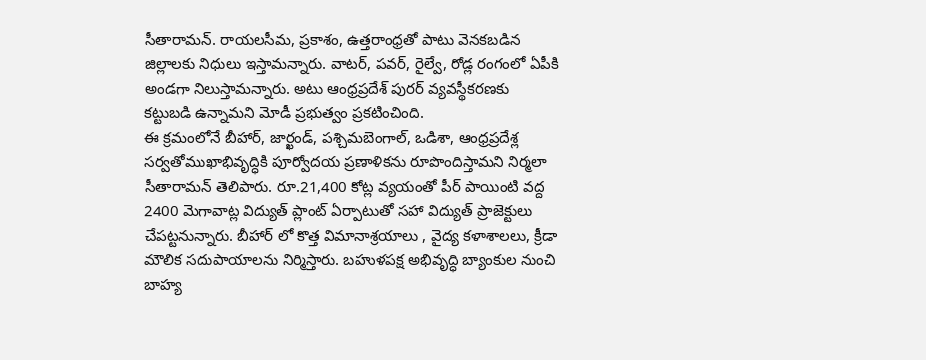సీతారామన్. రాయలసీమ, ప్రకాశం, ఉత్తరాంధ్రతో పాటు వెనకబడిన జిల్లాలకు నిధులు ఇస్తామన్నారు. వాటర్, పవర్, రైల్వే, రోడ్ల రంగంలో ఏపీకి అండగా నిలుస్తామన్నారు. అటు ఆంధ్రప్రదేశ్ పురర్ వ్యవస్థీకరణకు కట్టుబడి ఉన్నామని మోడీ ప్రభుత్వం ప్రకటించింది.
ఈ క్రమంలోనే బీహార్, జార్ఖండ్, పశ్చిమబెంగాల్, ఒడిశా, ఆంధ్రప్రదేశ్ల సర్వతోముఖాభివృద్ధికి పూర్వోదయ ప్రణాళికను రూపొందిస్తామని నిర్మలా సీతారామన్ తెలిపారు. రూ.21,400 కోట్ల వ్యయంతో పీర్ పాయింటి వద్ద 2400 మెగావాట్ల విద్యుత్ ప్లాంట్ ఏర్పాటుతో సహా విద్యుత్ ప్రాజెక్టులు చేపట్టనున్నారు. బీహార్ లో కొత్త విమానాశ్రయాలు , వైద్య కళాశాలలు, క్రీడా మౌలిక సదుపాయాలను నిర్మిస్తారు. బహుళపక్ష అభివృద్ధి బ్యాంకుల నుంచి బాహ్య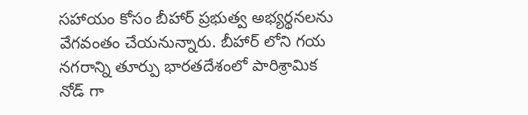సహాయం కోసం బీహార్ ప్రభుత్వ అభ్యర్థనలను వేగవంతం చేయనున్నారు. బీహార్ లోని గయ నగరాన్ని తూర్పు భారతదేశంలో పారిశ్రామిక నోడ్ గా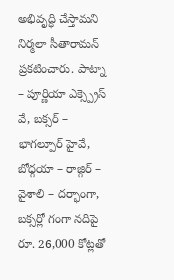అభివృద్ధి చేస్తామని నిర్మలా సీతారామన్ ప్రకటించారు. పాట్నా – పూర్ణియా ఎక్స్ప్రెస్ వే, బక్సర్ – భాగల్పూర్ హైవే, బోధ్గయా – రాజ్గిర్ – వైశాలి – దర్భాంగా, బక్సర్లో గంగా నదిపై రూ. 26,000 కోట్లతో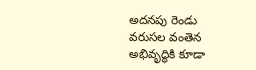అదనపు రెండు వరుసల వంతెన అభివృద్ధికి కూడా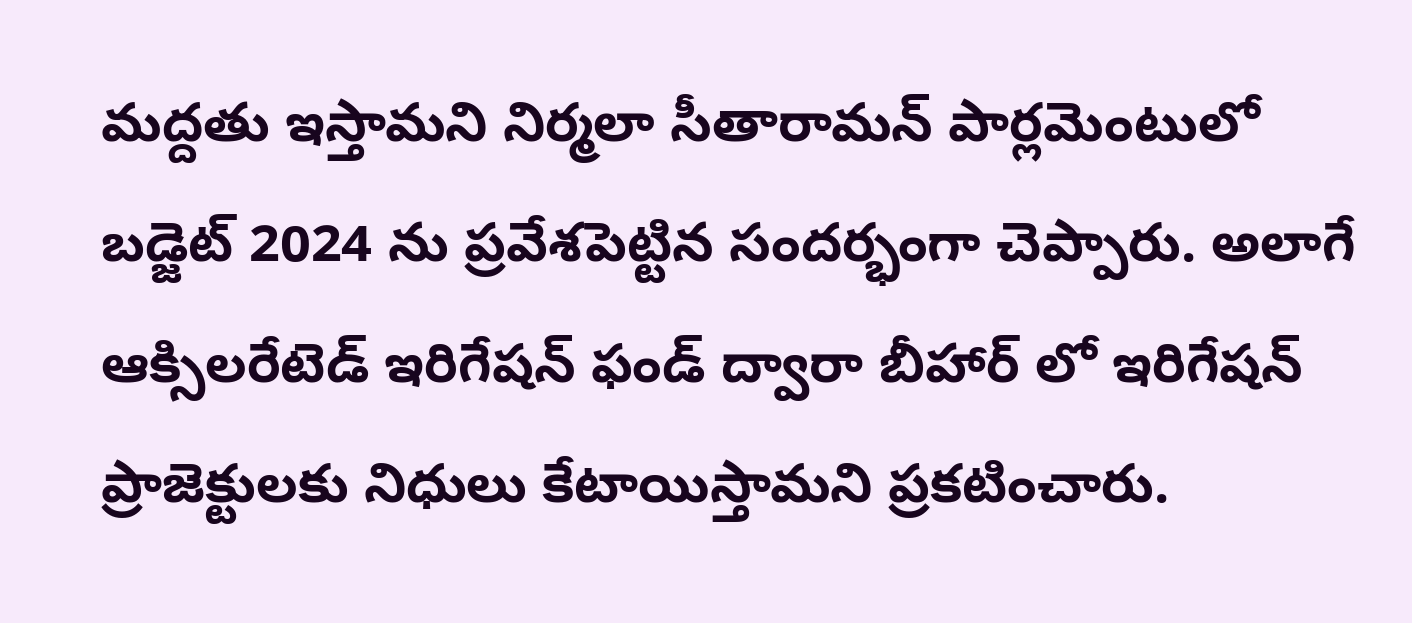మద్దతు ఇస్తామని నిర్మలా సీతారామన్ పార్లమెంటులో బడ్జెట్ 2024 ను ప్రవేశపెట్టిన సందర్భంగా చెప్పారు. అలాగే ఆక్సిలరేటెడ్ ఇరిగేషన్ ఫండ్ ద్వారా బీహార్ లో ఇరిగేషన్ ప్రాజెక్టులకు నిధులు కేటాయిస్తామని ప్రకటించారు.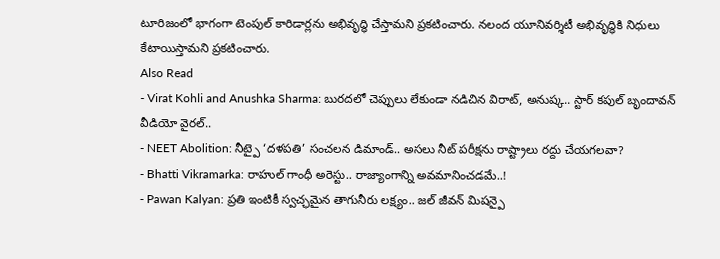టూరిజంలో భాగంగా టెంపుల్ కారిడార్లను అభివృద్ధి చేస్తామని ప్రకటించారు. నలంద యూనివర్శిటీ అభివృద్ధికి నిధులు కేటాయిస్తామని ప్రకటించారు.
Also Read
- Virat Kohli and Anushka Sharma: బురదలో చెప్పులు లేకుండా నడిచిన విరాట్, అనుష్క.. స్టార్ కపుల్ బృందావన్ వీడియో వైరల్..
- NEET Abolition: నీట్పై ‘దళపతి’ సంచలన డిమాండ్.. అసలు నీట్ పరీక్షను రాష్ట్రాలు రద్దు చేయగలవా?
- Bhatti Vikramarka: రాహుల్ గాంధీ అరెస్టు.. రాజ్యాంగాన్ని అవమానించడమే..!
- Pawan Kalyan: ప్రతి ఇంటికీ స్వచ్ఛమైన తాగునీరు లక్ష్యం.. జల్ జీవన్ మిషన్పై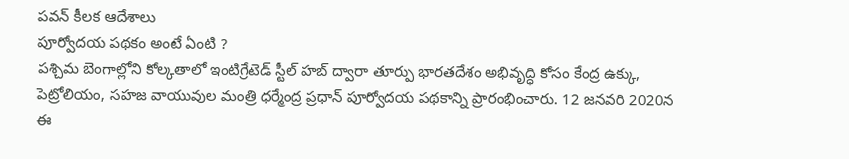పవన్ కీలక ఆదేశాలు
పూర్వోదయ పథకం అంటే ఏంటి ?
పశ్చిమ బెంగాల్లోని కోల్కతాలో ఇంటిగ్రేటెడ్ స్టీల్ హబ్ ద్వారా తూర్పు భారతదేశం అభివృద్ధి కోసం కేంద్ర ఉక్కు, పెట్రోలియం, సహజ వాయువుల మంత్రి ధర్మేంద్ర ప్రధాన్ పూర్వోదయ పథకాన్ని ప్రారంభించారు. 12 జనవరి 2020న ఈ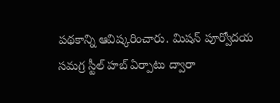పథకాన్ని ఆవిష్కరించారు. మిషన్ పూర్వోదయ సమగ్ర స్టీల్ హబ్ ఏర్పాటు ద్వారా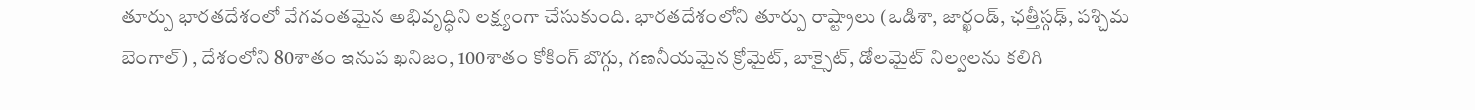తూర్పు భారతదేశంలో వేగవంతమైన అభివృద్ధిని లక్ష్యంగా చేసుకుంది. భారతదేశంలోని తూర్పు రాష్ట్రాలు (ఒడిశా, జార్ఖండ్, ఛత్తీస్గఢ్, పశ్చిమ బెంగాల్) , దేశంలోని 80శాతం ఇనుప ఖనిజం, 100శాతం కోకింగ్ బొగ్గు, గణనీయమైన క్రోమైట్, బాక్సైట్, డోలమైట్ నిల్వలను కలిగి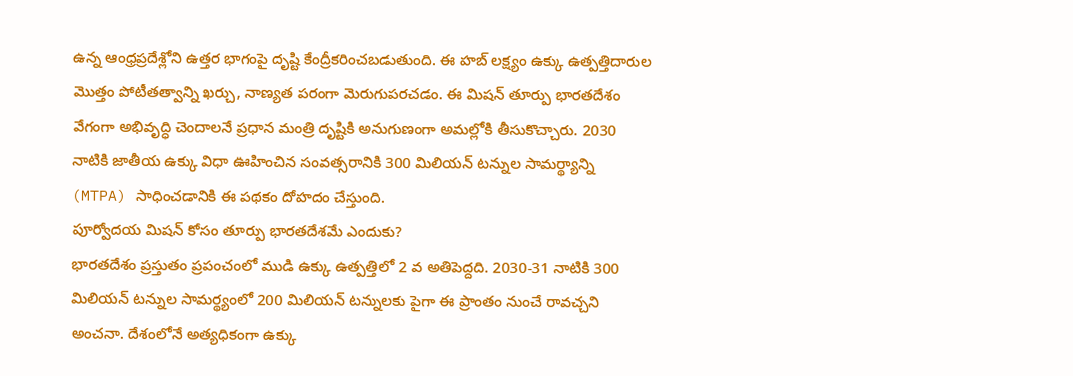ఉన్న ఆంధ్రప్రదేశ్లోని ఉత్తర భాగంపై దృష్టి కేంద్రీకరించబడుతుంది. ఈ హబ్ లక్ష్యం ఉక్కు ఉత్పత్తిదారుల మొత్తం పోటీతత్వాన్ని ఖర్చు, నాణ్యత పరంగా మెరుగుపరచడం. ఈ మిషన్ తూర్పు భారతదేశం వేగంగా అభివృద్ధి చెందాలనే ప్రధాన మంత్రి దృష్టికి అనుగుణంగా అమల్లోకి తీసుకొచ్చారు. 2030 నాటికి జాతీయ ఉక్కు విధా ఊహించిన సంవత్సరానికి 300 మిలియన్ టన్నుల సామర్థ్యాన్ని (MTPA) సాధించడానికి ఈ పథకం దోహదం చేస్తుంది.
పూర్వోదయ మిషన్ కోసం తూర్పు భారతదేశమే ఎందుకు?
భారతదేశం ప్రస్తుతం ప్రపంచంలో ముడి ఉక్కు ఉత్పత్తిలో 2 వ అతిపెద్దది. 2030-31 నాటికి 300 మిలియన్ టన్నుల సామర్థ్యంలో 200 మిలియన్ టన్నులకు పైగా ఈ ప్రాంతం నుంచే రావచ్చని అంచనా. దేశంలోనే అత్యధికంగా ఉక్కు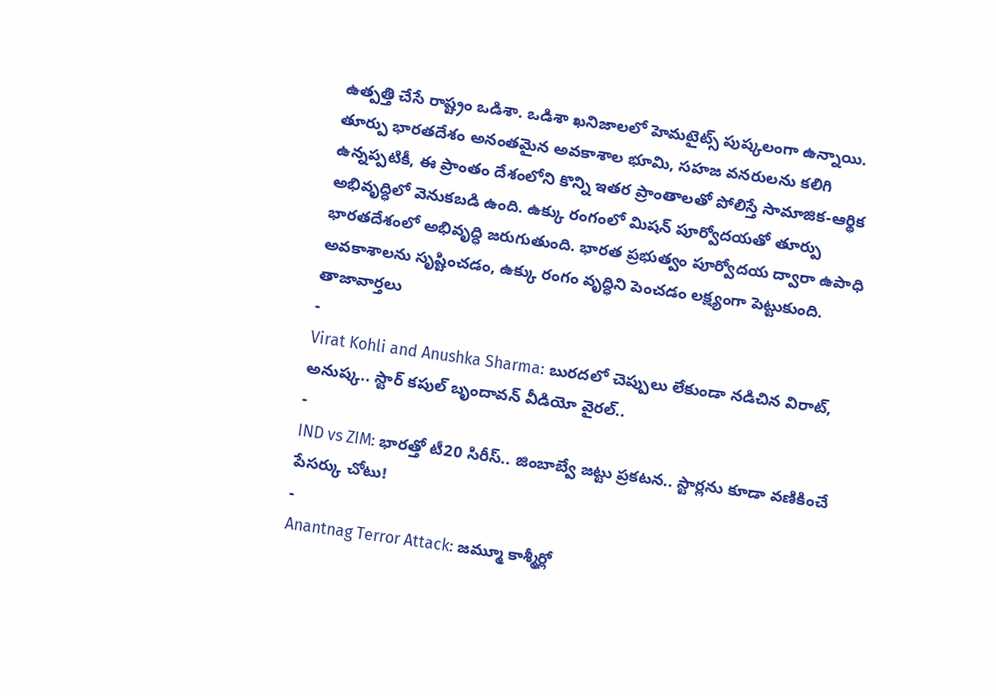ఉత్పత్తి చేసే రాష్ట్రం ఒడిశా. ఒడిశా ఖనిజాలలో హెమటైట్స్ పుష్కలంగా ఉన్నాయి. తూర్పు భారతదేశం అనంతమైన అవకాశాల భూమి, సహజ వనరులను కలిగి ఉన్నప్పటికీ, ఈ ప్రాంతం దేశంలోని కొన్ని ఇతర ప్రాంతాలతో పోలిస్తే సామాజిక-ఆర్థిక అభివృద్ధిలో వెనుకబడి ఉంది. ఉక్కు రంగంలో మిషన్ పూర్వోదయతో తూర్పు భారతదేశంలో అభివృద్ధి జరుగుతుంది. భారత ప్రభుత్వం పూర్వోదయ ద్వారా ఉపాధి అవకాశాలను సృష్టించడం, ఉక్కు రంగం వృద్ధిని పెంచడం లక్ష్యంగా పెట్టుకుంది.
తాజావార్తలు
-
Virat Kohli and Anushka Sharma: బురదలో చెప్పులు లేకుండా నడిచిన విరాట్, అనుష్క.. స్టార్ కపుల్ బృందావన్ వీడియో వైరల్..
-
IND vs ZIM: భారత్తో టీ20 సిరీస్.. జింబాబ్వే జట్టు ప్రకటన.. స్టార్లను కూడా వణికించే పేసర్కు చోటు!
-
Anantnag Terror Attack: జమ్మూ కాశ్మీర్లో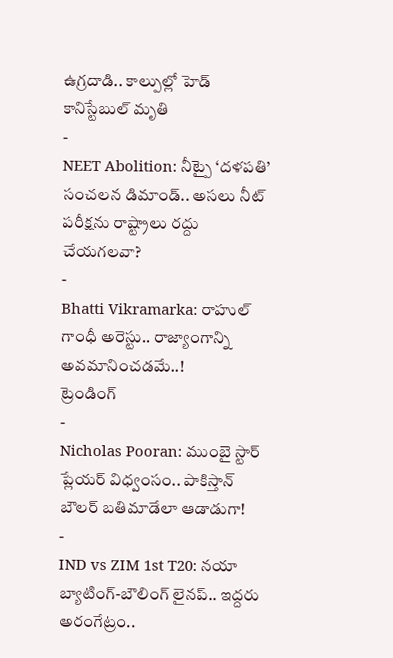ఉగ్రదాడి.. కాల్పుల్లో హెడ్ కానిస్టేబుల్ మృతి
-
NEET Abolition: నీట్పై ‘దళపతి’ సంచలన డిమాండ్.. అసలు నీట్ పరీక్షను రాష్ట్రాలు రద్దు చేయగలవా?
-
Bhatti Vikramarka: రాహుల్ గాంధీ అరెస్టు.. రాజ్యాంగాన్ని అవమానించడమే..!
ట్రెండింగ్
-
Nicholas Pooran: ముంబై స్టార్ ప్లేయర్ విధ్వంసం.. పాకిస్తాన్ బౌలర్ బతిమాడేలా ఆడాడుగా!
-
IND vs ZIM 1st T20: నయా బ్యాటింగ్-బౌలింగ్ లైనప్.. ఇద్దరు అరంగేట్రం..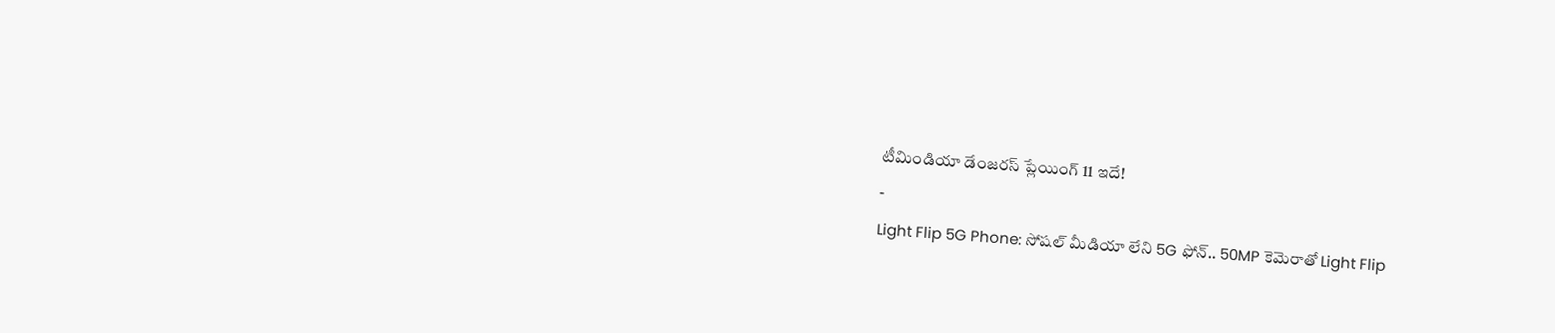టీమిండియా డేంజరస్ ప్లేయింగ్ 11 ఇదే!
-
Light Flip 5G Phone: సోషల్ మీడియా లేని 5G ఫోన్.. 50MP కెమెరాతో Light Flip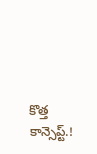కొత్త కాన్సెప్ట్.!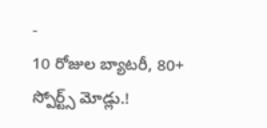-
10 రోజుల బ్యాటరీ, 80+ స్పోర్ట్స్ మోడ్లు.!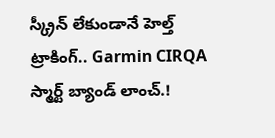స్క్రీన్ లేకుండానే హెల్త్ ట్రాకింగ్.. Garmin CIRQA స్మార్ట్ బ్యాండ్ లాంచ్.!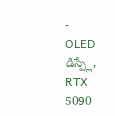-
OLED డిస్ప్లే, RTX 5090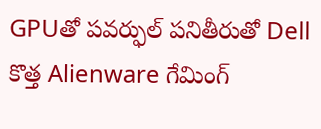GPUతో పవర్ఫుల్ పనితీరుతో Dell కొత్త Alienware గేమింగ్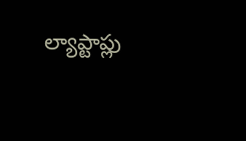ల్యాప్టాప్లు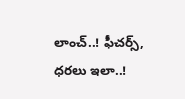లాంచ్..! ఫీచర్స్, ధరలు ఇలా..!